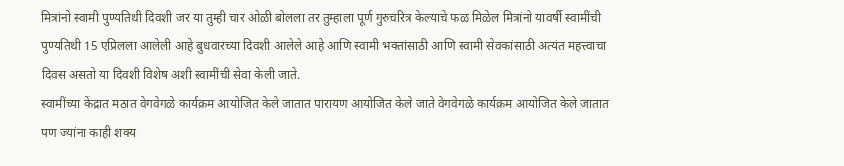मित्रांनो स्वामी पुण्यतिथी दिवशी जर या तुम्ही चार ओळी बोलला तर तुम्हाला पूर्ण गुरुचरित्र केल्याचे फळ मिळेल मित्रांनो यावर्षी स्वामींची पुण्यतिथी 15 एप्रिलला आलेली आहे बुधवारच्या दिवशी आलेले आहे आणि स्वामी भक्तांसाठी आणि स्वामी सेवकांसाठी अत्यंत महत्त्वाचा दिवस असतो या दिवशी विशेष अशी स्वामींची सेवा केली जाते.
स्वामींच्या केंद्रात मठात वेगवेगळे कार्यक्रम आयोजित केले जातात पारायण आयोजित केले जाते वेगवेगळे कार्यक्रम आयोजित केले जातात पण ज्यांना काही शक्य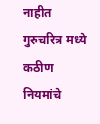नाहीत गुरुचरित्र मध्ये कठीण नियमांचे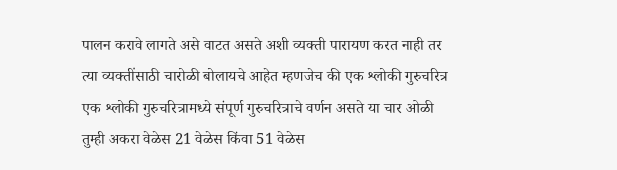पालन करावे लागते असे वाटत असते अशी व्यक्ती पारायण करत नाही तर त्या व्यक्तींसाठी चारोळी बोलायचे आहेत म्हणजेच की एक श्लोकी गुरुचरित्र एक श्लोकी गुरुचरित्रामध्ये संपूर्ण गुरुचरित्राचे वर्णन असते या चार ओळी तुम्ही अकरा वेळेस 21 वेळेस किंवा 51 वेळेस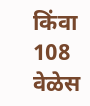किंवा 108 वेळेस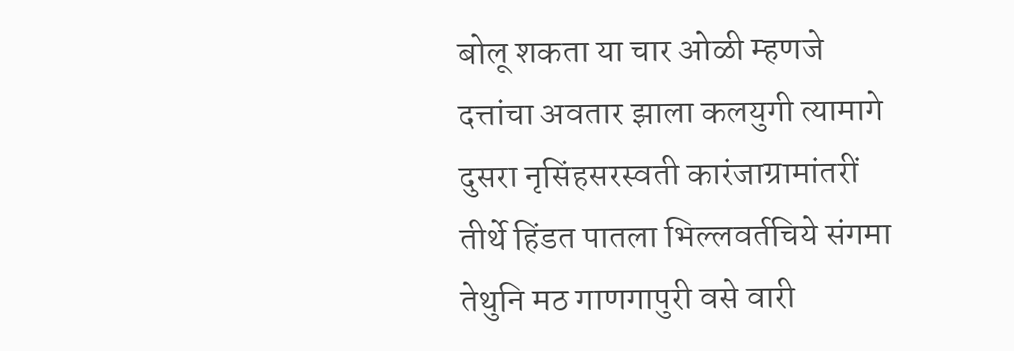बोलू शकता या चार ओळी म्हणजे
दत्तांचा अवतार झाला कलयुगी त्यामागे दुसरा नृसिंहसरस्वती कारंजाग्रामांतरीं
तीर्थे हिंडत पातला भिल्लवर्तचिये संगमा
तेथुनि मठ गाणगापुरी वसे वारी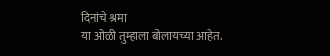दिनांचे श्रमा
या ओळी तुम्हाला बोलायच्या आहेत.